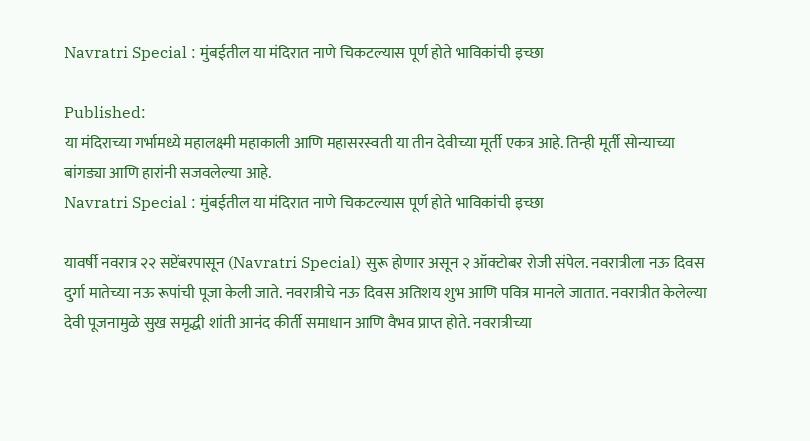Navratri Special : मुंबईतील या मंदिरात नाणे चिकटल्यास पूर्ण होते भाविकांची इच्छा

Published:
या मंदिराच्या गर्भामध्ये महालक्ष्मी महाकाली आणि महासरस्वती या तीन देवीच्या मूर्ती एकत्र आहे. तिन्ही मूर्ती सोन्याच्या बांगड्या आणि हारांनी सजवलेल्या आहे.
Navratri Special : मुंबईतील या मंदिरात नाणे चिकटल्यास पूर्ण होते भाविकांची इच्छा

यावर्षी नवरात्र २२ सप्टेंबरपासून (Navratri Special) सुरू होणार असून २ ऑक्टोबर रोजी संपेल. नवरात्रीला नऊ दिवस दुर्गा मातेच्या नऊ रूपांची पूजा केली जाते. नवरात्रीचे नऊ दिवस अतिशय शुभ आणि पवित्र मानले जातात. नवरात्रीत केलेल्या देवी पूजनामुळे सुख समृद्धी शांती आनंद कीर्ती समाधान आणि वैभव प्राप्त होते. नवरात्रीच्या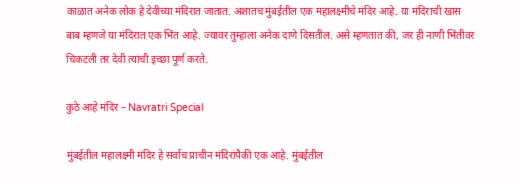काळात अनेक लोक हे देवीच्या मंदिरात जातात. अशातच मुंबईतील एक महालक्ष्मीचे मंदिर आहे. या मंदिराची खास बाब म्हणजे या मंदिरात एक भिंत आहे. ज्यावर तुम्हाला अनेक दाणे दिसतील. असे म्हणतात की, जर ही नाणी भिंतीवर चिकटली तर देवी त्यांची इच्छा पूर्ण करते.

कुठे आहे मंदिर – Navratri Special

मुंबईतील महालक्ष्मी मंदिर हे सर्वाच प्राचीन मंदिरांपैकी एक आहे. मुंबईतील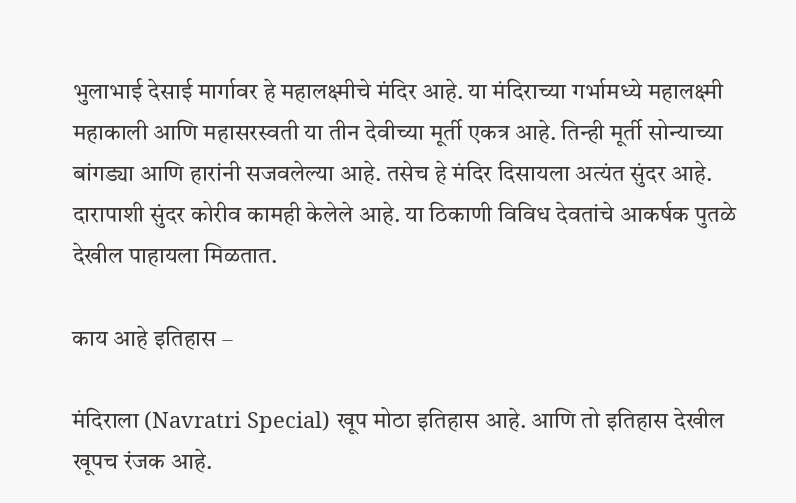भुलाभाई देसाई मार्गावर हे महालक्ष्मीचे मंदिर आहे. या मंदिराच्या गर्भामध्ये महालक्ष्मी महाकाली आणि महासरस्वती या तीन देवीच्या मूर्ती एकत्र आहे. तिन्ही मूर्ती सोन्याच्या बांगड्या आणि हारांनी सजवलेल्या आहे. तसेच हे मंदिर दिसायला अत्यंत सुंदर आहे. दारापाशी सुंदर कोरीव कामही केलेले आहे. या ठिकाणी विविध देवतांचे आकर्षक पुतळे देखील पाहायला मिळतात.

काय आहे इतिहास –

मंदिराला (Navratri Special) खूप मोठा इतिहास आहे. आणि तो इतिहास देखील खूपच रंजक आहे.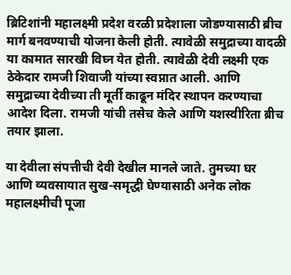ब्रिटिशांनी महालक्ष्मी प्रदेश वरळी प्रदेशाला जोडण्यासाठी ब्रीच मार्ग बनवण्याची योजना केली होती. त्यावेळी समुद्राच्या वादळी या कामात सारखी विघ्न येत होती. त्यावेळी देवी लक्ष्मी एक ठेकेदार रामजी शिवाजी यांच्या स्वप्नात आली. आणि समुद्राच्या देवीच्या ती मूर्ती काढून मंदिर स्थापन करण्याचा आदेश दिला. रामजी यांची तसेच केले आणि यशस्वीरिता ब्रीच तयार झाला.

या देवीला संपत्तीची देवी देखील मानले जाते. तुमच्या घर आणि व्यवसायात सुख-समृद्धी घेण्यासाठी अनेक लोक महालक्ष्मीची पूजा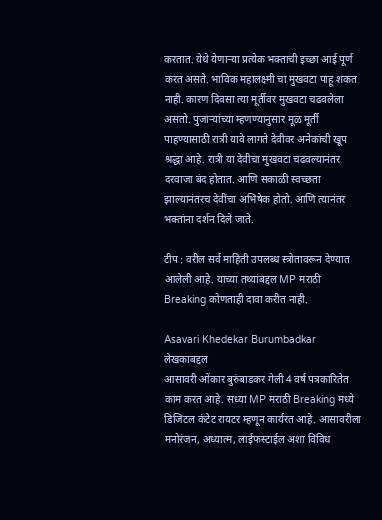करतात. येथे येणाऱ्या प्रत्येक भक्ताची इच्छा आई पूर्ण करत असते. भाविक महालक्ष्मी चा मुखवटा पाहू शकत नाही. कारण दिवसा त्या मूर्तीवर मुखवटा चढवलेला असतो. पुजाऱ्यांच्या म्हणण्यानुसार मूळ मूर्ती पाहण्यासाठी रात्री यावे लागते देवीवर अनेकांची खूप श्रद्धा आहे. रात्री या देवीचा मुखवटा चढवल्यानंतर दरवाजा बंद होतात. आणि सकाळी स्वच्छता झाल्यानंतरच देवींचा अभिषेक होतो. आणि त्यानंतर भक्तांना दर्शन दिले जाते.

टीप : वरील सर्व माहिती उपलब्ध स्त्रोतावरून देण्यात आलेली आहे. याच्या तथ्यांबद्दल MP मराठी Breaking कोणताही दावा करीत नाही.

Asavari Khedekar Burumbadkar
लेखकाबद्दल
आसावरी ओंकार बुरुंबाडकर गेली 4 वर्ष पत्रकारितेत काम करत आहे. सध्या MP मराठी Breaking मध्ये डिजिटल कंटेट रायटर म्हणून कार्यरत आहे. आसावरीला मनोरंजन, अध्यात्म, लाईफस्टाईल अशा विविध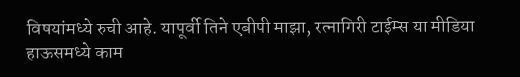विषयांमध्ये रुची आहे. यापूर्वी तिने एबीपी माझा, रत्नागिरी टाईम्स या मीडिया हाऊसमध्ये काम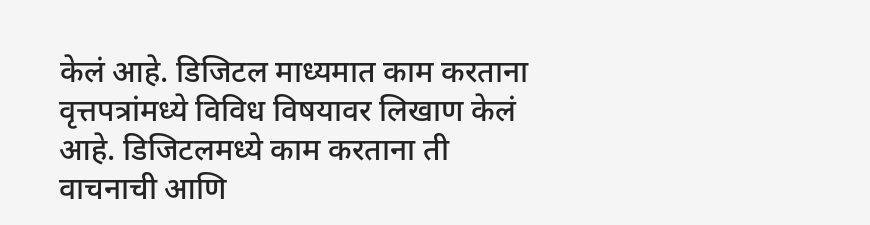केलं आहे. डिजिटल माध्यमात काम करताना वृत्तपत्रांमध्ये विविध विषयावर लिखाण केलं आहे. डिजिटलमध्ये काम करताना ती वाचनाची आणि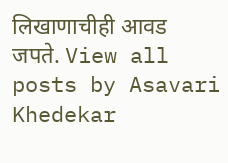लिखाणाचीही आवड जपते. View all posts by Asavari Khedekar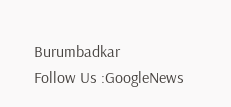Burumbadkar
Follow Us :GoogleNews